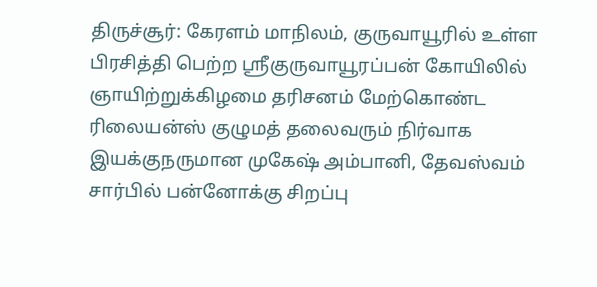திருச்சூர்: கேரளம் மாநிலம், குருவாயூரில் உள்ள பிரசித்தி பெற்ற ஸ்ரீகுருவாயூரப்பன் கோயிலில் ஞாயிற்றுக்கிழமை தரிசனம் மேற்கொண்ட ரிலையன்ஸ் குழுமத் தலைவரும் நிர்வாக இயக்குநருமான முகேஷ் அம்பானி, தேவஸ்வம் சார்பில் பன்னோக்கு சிறப்பு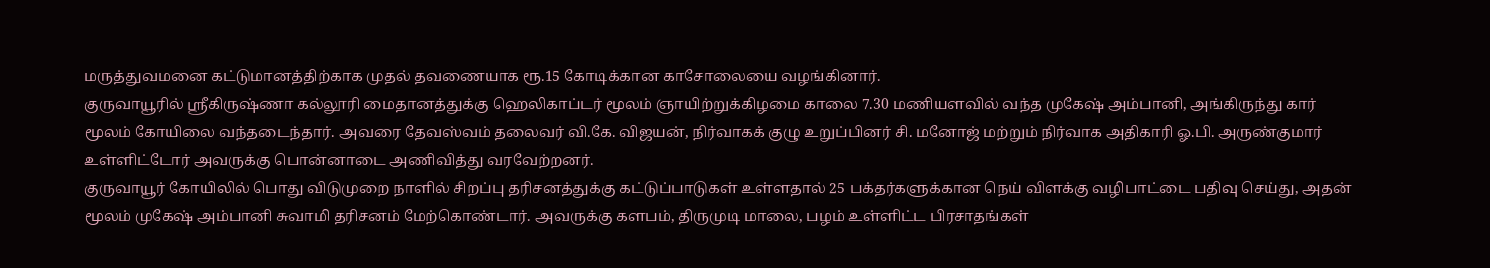மருத்துவமனை கட்டுமானத்திற்காக முதல் தவணையாக ரூ.15 கோடிக்கான காசோலையை வழங்கினார்.
குருவாயூரில் ஸ்ரீகிருஷ்ணா கல்லூரி மைதானத்துக்கு ஹெலிகாப்டர் மூலம் ஞாயிற்றுக்கிழமை காலை 7.30 மணியளவில் வந்த முகேஷ் அம்பானி, அங்கிருந்து கார் மூலம் கோயிலை வந்தடைந்தார். அவரை தேவஸ்வம் தலைவர் வி.கே. விஜயன், நிர்வாகக் குழு உறுப்பினர் சி. மனோஜ் மற்றும் நிர்வாக அதிகாரி ஓ.பி. அருண்குமார் உள்ளிட்டோர் அவருக்கு பொன்னாடை அணிவித்து வரவேற்றனர்.
குருவாயூர் கோயிலில் பொது விடுமுறை நாளில் சிறப்பு தரிசனத்துக்கு கட்டுப்பாடுகள் உள்ளதால் 25 பக்தர்களுக்கான நெய் விளக்கு வழிபாட்டை பதிவு செய்து, அதன் மூலம் முகேஷ் அம்பானி சுவாமி தரிசனம் மேற்கொண்டார். அவருக்கு களபம், திருமுடி மாலை, பழம் உள்ளிட்ட பிரசாதங்கள்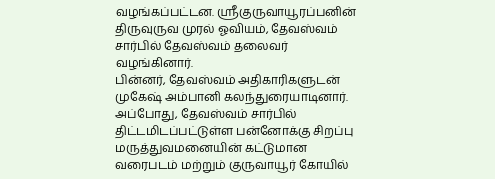வழங்கப்பட்டன. ஸ்ரீகுருவாயூரப்பனின் திருவுருவ முரல் ஓவியம், தேவஸ்வம் சார்பில் தேவஸ்வம் தலைவர் வழங்கினார்.
பின்னர், தேவஸ்வம் அதிகாரிகளுடன் முகேஷ் அம்பானி கலந்துரையாடினார். அப்போது, தேவஸ்வம் சார்பில் திட்டமிடப்பட்டுள்ள பன்னோக்கு சிறப்பு மருத்துவமனையின் கட்டுமான வரைபடம் மற்றும் குருவாயூர் கோயில்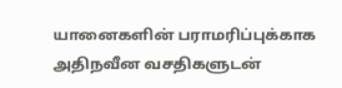யானைகளின் பராமரிப்புக்காக அதிநவீன வசதிகளுடன்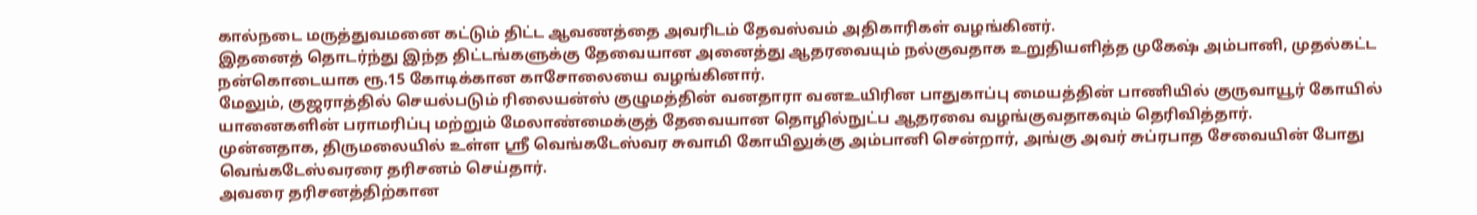கால்நடை மருத்துவமனை கட்டும் திட்ட ஆவணத்தை அவரிடம் தேவஸ்வம் அதிகாரிகள் வழங்கினர்.
இதனைத் தொடர்ந்து இந்த திட்டங்களுக்கு தேவையான அனைத்து ஆதரவையும் நல்குவதாக உறுதியளித்த முகேஷ் அம்பானி, முதல்கட்ட நன்கொடையாக ரூ.15 கோடிக்கான காசோலையை வழங்கினார்.
மேலும், குஜராத்தில் செயல்படும் ரிலையன்ஸ் குழுமத்தின் வனதாரா வனஉயிரின பாதுகாப்பு மையத்தின் பாணியில் குருவாயூர் கோயில் யானைகளின் பராமரிப்பு மற்றும் மேலாண்மைக்குத் தேவையான தொழில்நுட்ப ஆதரவை வழங்குவதாகவும் தெரிவித்தார்.
முன்னதாக, திருமலையில் உள்ள ஸ்ரீ வெங்கடேஸ்வர சுவாமி கோயிலுக்கு அம்பானி சென்றார், அங்கு அவர் சுப்ரபாத சேவையின் போது வெங்கடேஸ்வரரை தரிசனம் செய்தார்.
அவரை தரிசனத்திற்கான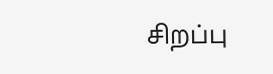சிறப்பு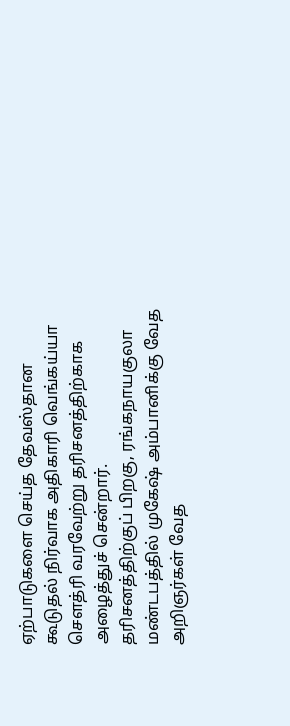ஏற்பாடுகளை செய்த தேவஸ்தான கூடுதல் நிர்வாக அதிகாரி வெங்கய்யா சௌத்ரி வரவேற்று தரிசனத்திற்காக அழைத்துச் சென்றார்.
தரிசனத்திற்குப் பிறகு, ரங்கநாயகுலா மண்டபத்தில் முகேஷ் அம்பானிக்கு வேத அறிஞர்கள் வேத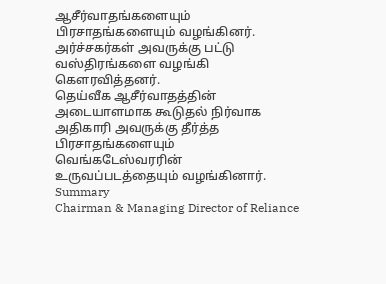ஆசீர்வாதங்களையும் பிரசாதங்களையும் வழங்கினர். அர்ச்சகர்கள் அவருக்கு பட்டு வஸ்திரங்களை வழங்கி கௌரவித்தனர்.
தெய்வீக ஆசீர்வாதத்தின் அடையாளமாக கூடுதல் நிர்வாக அதிகாரி அவருக்கு தீர்த்த பிரசாதங்களையும் வெங்கடேஸ்வரரின் உருவப்படத்தையும் வழங்கினார்.
Summary
Chairman & Managing Director of Reliance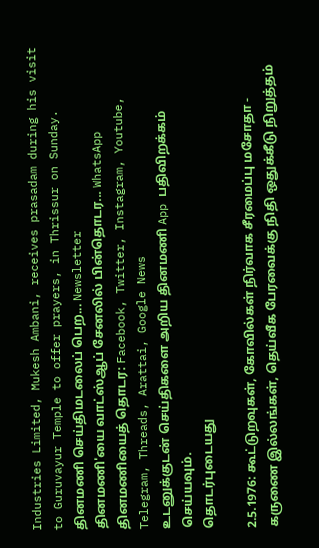Industries Limited, Mukesh Ambani, receives prasadam during his visit to Guruvayur Temple to offer prayers, in Thrissur on Sunday.
தினமணி செய்திமடலைப் பெற... Newsletter
தினமணி'யை வாட்ஸ்ஆப் சேனலில் பின்தொடர... WhatsApp
தினமணியைத் தொடர: Facebook, Twitter, Instagram, Youtube, Telegram, Threads, Arattai, Google News
உடனுக்குடன் செய்திகளை அறிய தினமணி App பதிவிறக்கம் செய்யவும்.
தொடர்புடையது

2.5.1976: கூட்டுறவுகள், கோவில்கள் நிர்வாக சீரமைப்பு மசோதா - கருணை இல்லங்கள், தெய்வீக பேரவைக்கு நிதி ஒதுக்கீடு நிறுத்தம்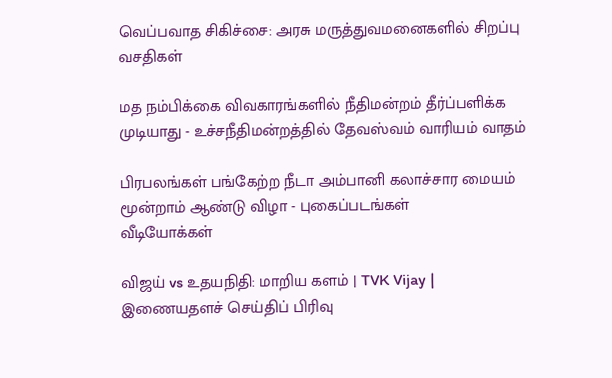வெப்பவாத சிகிச்சை: அரசு மருத்துவமனைகளில் சிறப்பு வசதிகள்

மத நம்பிக்கை விவகாரங்களில் நீதிமன்றம் தீர்ப்பளிக்க முடியாது - உச்சநீதிமன்றத்தில் தேவஸ்வம் வாரியம் வாதம்

பிரபலங்கள் பங்கேற்ற நீடா அம்பானி கலாச்சார மையம் மூன்றாம் ஆண்டு விழா - புகைப்படங்கள்
வீடியோக்கள்

விஜய் vs உதயநிதி: மாறிய களம் | TVK Vijay |
இணையதளச் செய்திப் பிரிவு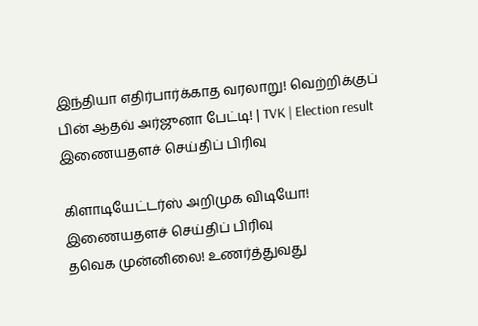இந்தியா எதிர்பார்க்காத வரலாறு! வெற்றிக்குப் பின் ஆதவ் அர்ஜுனா பேட்டி! | TVK | Election result
இணையதளச் செய்திப் பிரிவு

கிளாடியேட்டர்ஸ் அறிமுக விடியோ!
இணையதளச் செய்திப் பிரிவு
தவெக முன்னிலை! உணர்த்துவது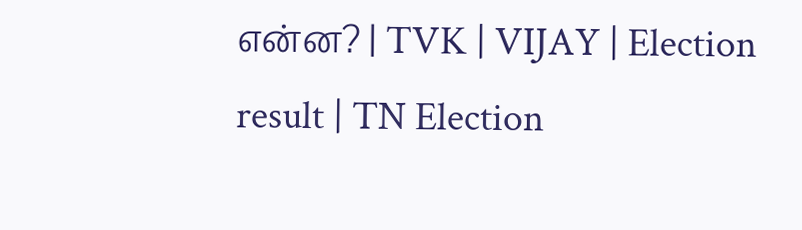என்ன? | TVK | VIJAY | Election result | TN Election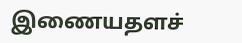இணையதளச்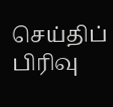செய்திப் பிரிவு